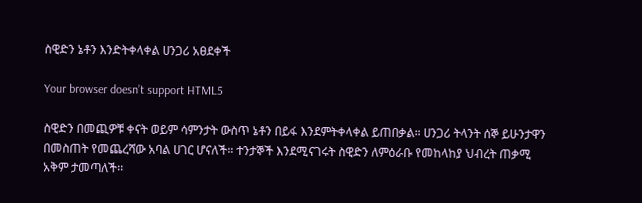ስዊድን ኔቶን እንድትቀላቀል ሀንጋሪ አፀደቀች

Your browser doesn’t support HTML5

ስዊድን በመጪዎቹ ቀናት ወይም ሳምንታት ውስጥ ኔቶን በይፋ እንደምትቀላቀል ይጠበቃል። ሀንጋሪ ትላንት ሰኞ ይሁንታዋን በመስጠት የመጨረሻው አባል ሀገር ሆናለች። ተንታኞች እንደሚናገሩት ስዊድን ለምዕራቡ የመከላከያ ህብረት ጠቃሚ አቅም ታመጣለች፡፡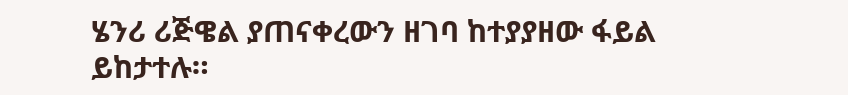ሄንሪ ሪጅዌል ያጠናቀረውን ዘገባ ከተያያዘው ፋይል ይከታተሉ።